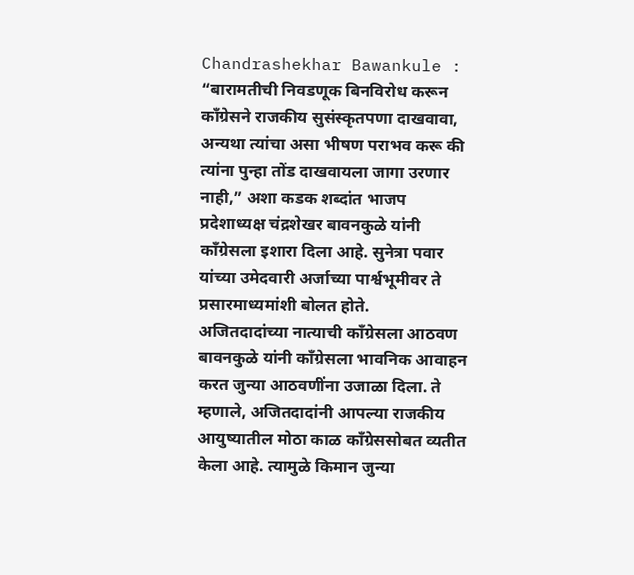Chandrashekhar Bawankule : “बारामतीची निवडणूक बिनविरोध करून काँग्रेसने राजकीय सुसंस्कृतपणा दाखवावा, अन्यथा त्यांचा असा भीषण पराभव करू की त्यांना पुन्हा तोंड दाखवायला जागा उरणार नाही,” अशा कडक शब्दांत भाजप प्रदेशाध्यक्ष चंद्रशेखर बावनकुळे यांनी काँग्रेसला इशारा दिला आहे. सुनेत्रा पवार यांच्या उमेदवारी अर्जाच्या पार्श्वभूमीवर ते प्रसारमाध्यमांशी बोलत होते.
अजितदादांच्या नात्याची काँग्रेसला आठवण
बावनकुळे यांनी काँग्रेसला भावनिक आवाहन करत जुन्या आठवणींना उजाळा दिला. ते म्हणाले, अजितदादांनी आपल्या राजकीय आयुष्यातील मोठा काळ काँग्रेससोबत व्यतीत केला आहे. त्यामुळे किमान जुन्या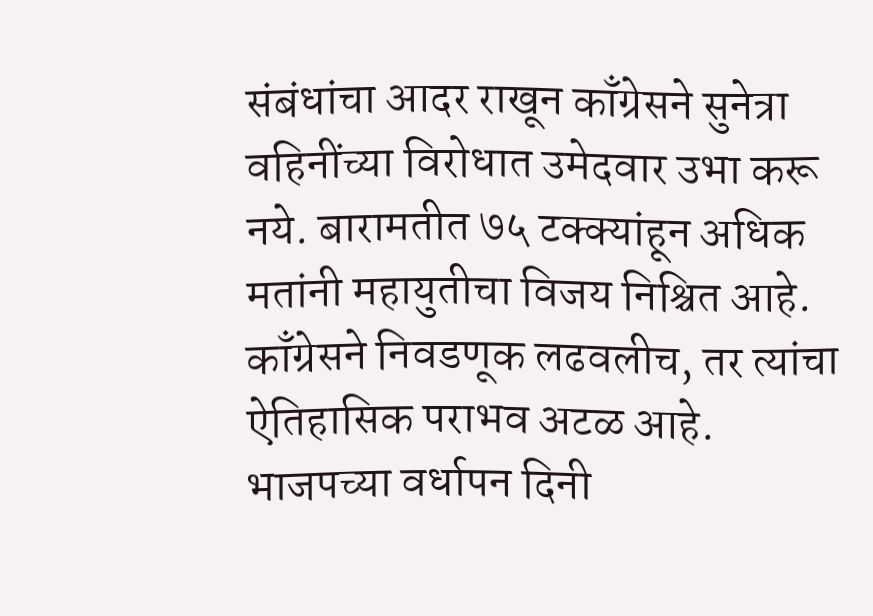संबंधांचा आदर राखून काँग्रेसने सुनेत्रा वहिनींच्या विरोधात उमेदवार उभा करू नये. बारामतीत ७५ टक्क्यांहून अधिक मतांनी महायुतीचा विजय निश्चित आहे. काँग्रेसने निवडणूक लढवलीच, तर त्यांचा ऐतिहासिक पराभव अटळ आहे.
भाजपच्या वर्धापन दिनी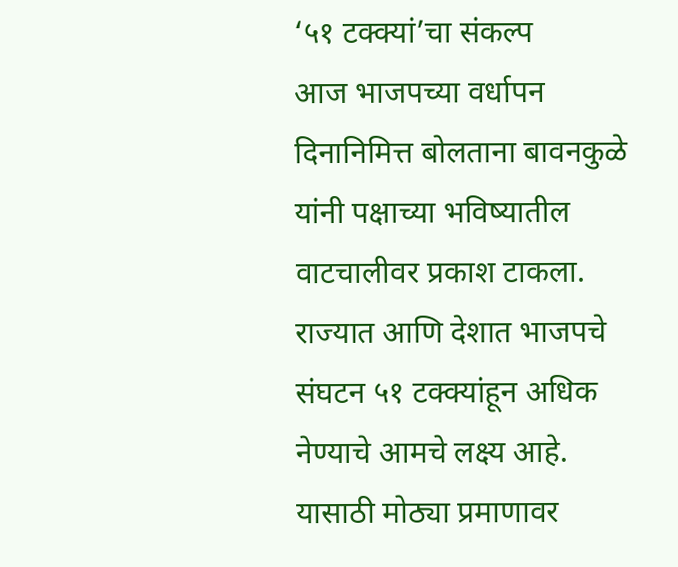‘५१ टक्क्यां’चा संकल्प
आज भाजपच्या वर्धापन दिनानिमित्त बोलताना बावनकुळे यांनी पक्षाच्या भविष्यातील वाटचालीवर प्रकाश टाकला. राज्यात आणि देशात भाजपचे संघटन ५१ टक्क्यांहून अधिक नेण्याचे आमचे लक्ष्य आहे. यासाठी मोठ्या प्रमाणावर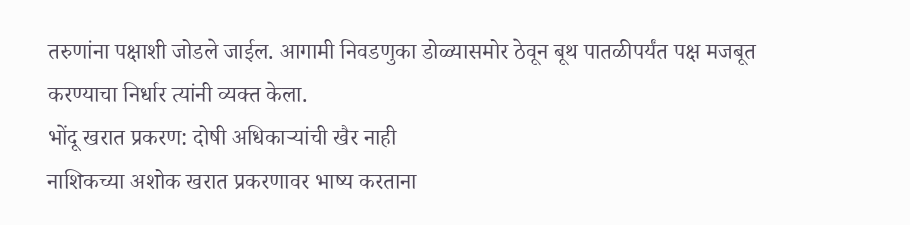तरुणांना पक्षाशी जोडले जाईल. आगामी निवडणुका डोळ्यासमोर ठेवून बूथ पातळीपर्यंत पक्ष मजबूत करण्याचा निर्धार त्यांनी व्यक्त केला.
भोंदू खरात प्रकरण: दोषी अधिकाऱ्यांची खैर नाही
नाशिकच्या अशोक खरात प्रकरणावर भाष्य करताना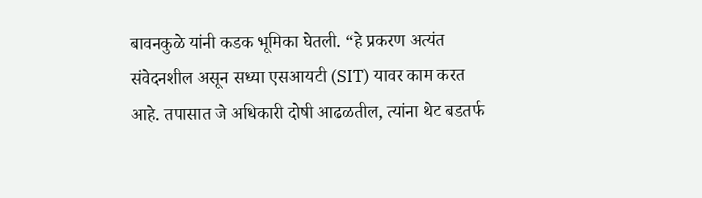बावनकुळे यांनी कडक भूमिका घेतली. “हे प्रकरण अत्यंत संवेदनशील असून सध्या एसआयटी (SIT) यावर काम करत आहे. तपासात जे अधिकारी दोषी आढळतील, त्यांना थेट बडतर्फ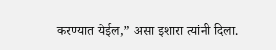करण्यात येईल,” असा इशारा त्यांनी दिला.